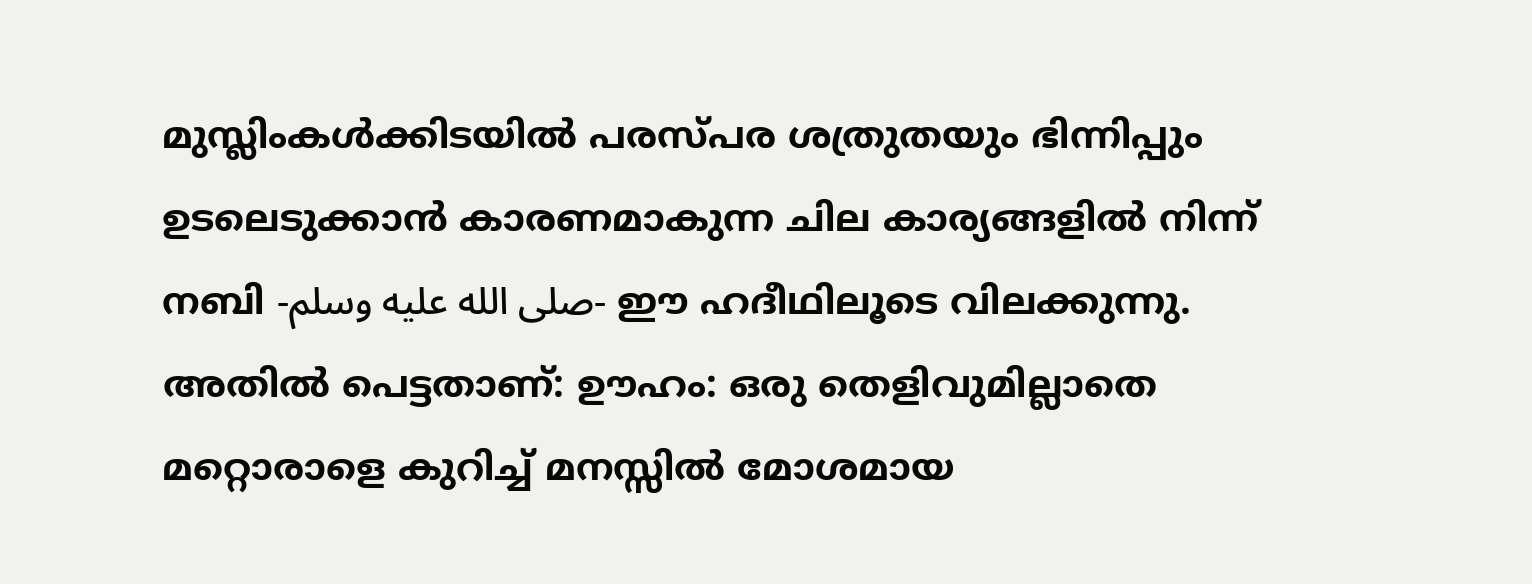മുസ്ലിംകൾക്കിടയിൽ പരസ്പര ശത്രുതയും ഭിന്നിപ്പും ഉടലെടുക്കാൻ കാരണമാകുന്ന ചില കാര്യങ്ങളിൽ നിന്ന് നബി -صلى الله عليه وسلم- ഈ ഹദീഥിലൂടെ വിലക്കുന്നു. അതിൽ പെട്ടതാണ്: ഊഹം: ഒരു തെളിവുമില്ലാതെ മറ്റൊരാളെ കുറിച്ച് മനസ്സിൽ മോശമായ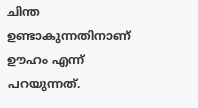ചിന്ത ഉണ്ടാകുന്നതിനാണ് ഊഹം എന്ന് പറയുന്നത്.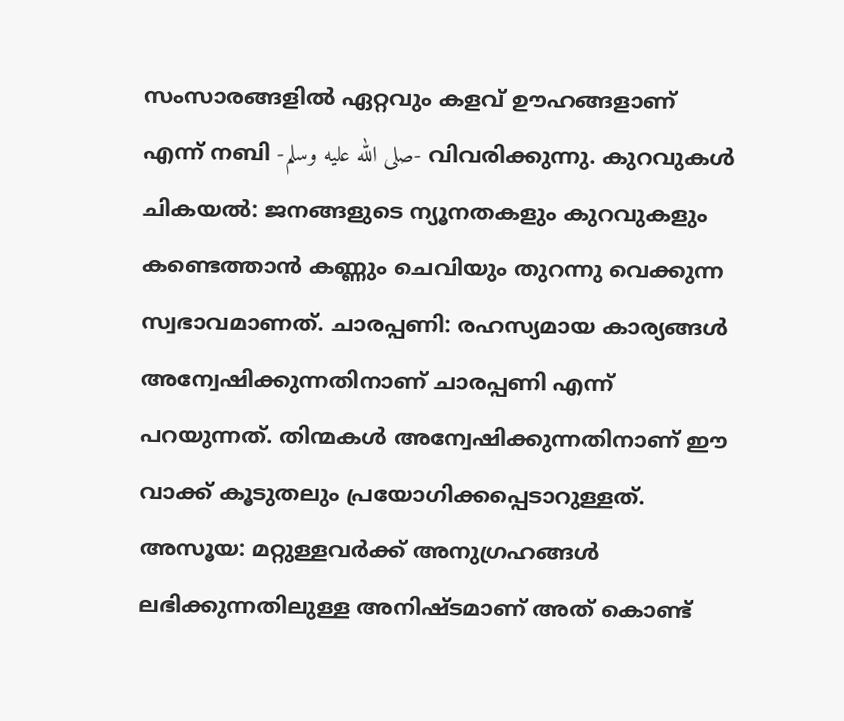സംസാരങ്ങളിൽ ഏറ്റവും കളവ് ഊഹങ്ങളാണ് എന്ന് നബി -صلى الله عليه وسلم- വിവരിക്കുന്നു. കുറവുകൾ ചികയൽ: ജനങ്ങളുടെ ന്യൂനതകളും കുറവുകളും കണ്ടെത്താൻ കണ്ണും ചെവിയും തുറന്നു വെക്കുന്ന സ്വഭാവമാണത്. ചാരപ്പണി: രഹസ്യമായ കാര്യങ്ങൾ അന്വേഷിക്കുന്നതിനാണ് ചാരപ്പണി എന്ന് പറയുന്നത്. തിന്മകൾ അന്വേഷിക്കുന്നതിനാണ് ഈ വാക്ക് കൂടുതലും പ്രയോഗിക്കപ്പെടാറുള്ളത്. അസൂയ: മറ്റുള്ളവർക്ക് അനുഗ്രഹങ്ങൾ ലഭിക്കുന്നതിലുള്ള അനിഷ്ടമാണ് അത് കൊണ്ട്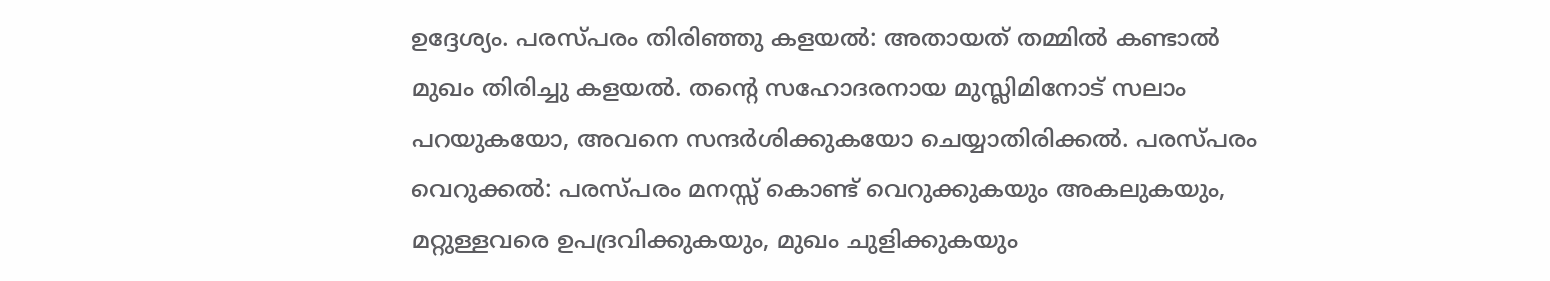ഉദ്ദേശ്യം. പരസ്പരം തിരിഞ്ഞു കളയൽ: അതായത് തമ്മിൽ കണ്ടാൽ മുഖം തിരിച്ചു കളയൽ. തൻ്റെ സഹോദരനായ മുസ്ലിമിനോട് സലാം പറയുകയോ, അവനെ സന്ദർശിക്കുകയോ ചെയ്യാതിരിക്കൽ. പരസ്പരം വെറുക്കൽ: പരസ്പരം മനസ്സ് കൊണ്ട് വെറുക്കുകയും അകലുകയും, മറ്റുള്ളവരെ ഉപദ്രവിക്കുകയും, മുഖം ചുളിക്കുകയും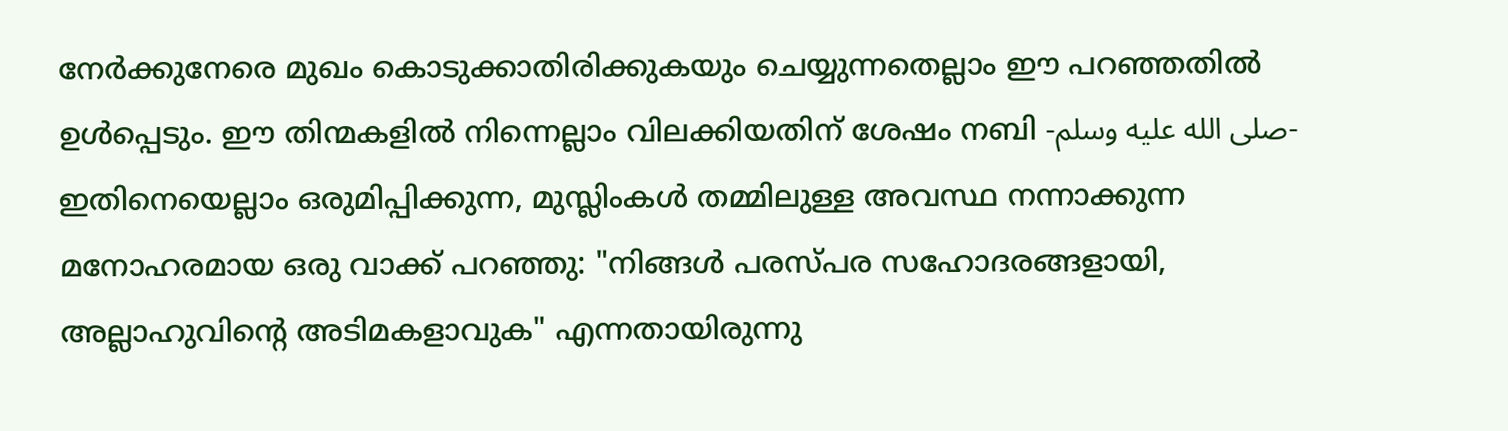നേർക്കുനേരെ മുഖം കൊടുക്കാതിരിക്കുകയും ചെയ്യുന്നതെല്ലാം ഈ പറഞ്ഞതിൽ ഉൾപ്പെടും. ഈ തിന്മകളിൽ നിന്നെല്ലാം വിലക്കിയതിന് ശേഷം നബി -صلى الله عليه وسلم- ഇതിനെയെല്ലാം ഒരുമിപ്പിക്കുന്ന, മുസ്ലിംകൾ തമ്മിലുള്ള അവസ്ഥ നന്നാക്കുന്ന മനോഹരമായ ഒരു വാക്ക് പറഞ്ഞു: "നിങ്ങൾ പരസ്പര സഹോദരങ്ങളായി, അല്ലാഹുവിൻ്റെ അടിമകളാവുക" എന്നതായിരുന്നു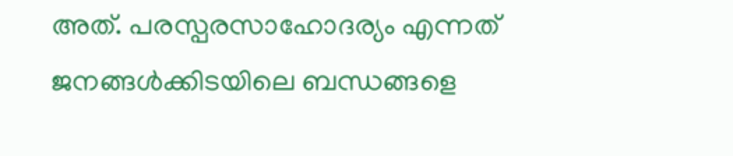അത്. പരസ്പരസാഹോദര്യം എന്നത് ജനങ്ങൾക്കിടയിലെ ബന്ധങ്ങളെ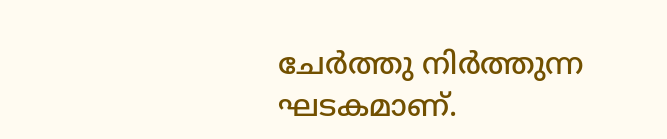ചേർത്തു നിർത്തുന്ന ഘടകമാണ്.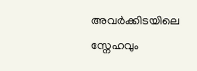അവർക്കിടയിലെ സ്നേഹവും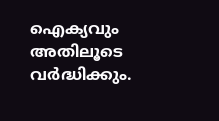ഐക്യവും അതിലൂടെ വർദ്ധിക്കും.